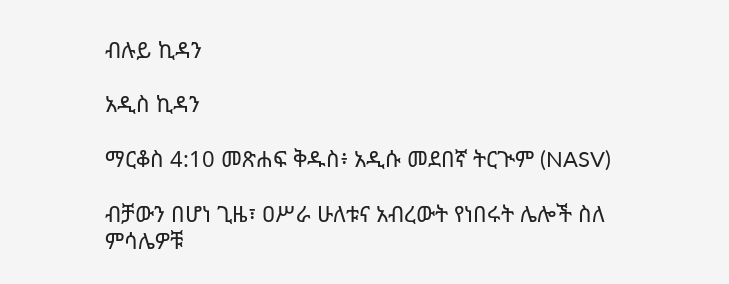ብሉይ ኪዳን

አዲስ ኪዳን

ማርቆስ 4:10 መጽሐፍ ቅዱስ፥ አዲሱ መደበኛ ትርጒም (NASV)

ብቻውን በሆነ ጊዜ፣ ዐሥራ ሁለቱና አብረውት የነበሩት ሌሎች ስለ ምሳሌዎቹ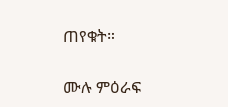ጠየቁት።

ሙሉ ምዕራፍ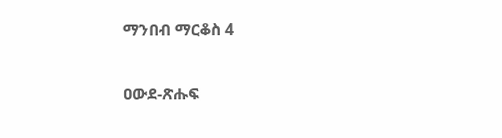ማንበብ ማርቆስ 4

ዐውደ-ጽሑፍ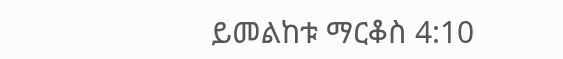ይመልከቱ ማርቆስ 4:10